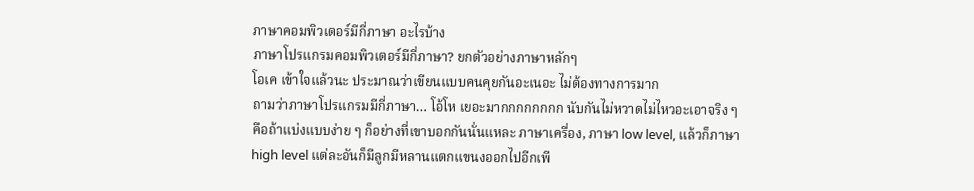ภาษาคอมพิวเตอร์มีกี่ภาษา อะไรบ้าง
ภาษาโปรแกรมคอมพิวเตอร์มีกี่ภาษา? ยกตัวอย่างภาษาหลักๆ
โอเค เข้าใจแล้วนะ ประมาณว่าเขียนแบบคนคุยกันอะเนอะ ไม่ต้องทางการมาก
ถามว่าภาษาโปรแกรมมีกี่ภาษา… โอ้โห เยอะมากกกกกกกก นับกันไม่หวาดไม่ไหวอะเอาจริง ๆ
คือถ้าแบ่งแบบง่าย ๆ ก็อย่างที่เขาบอกกันนั่นแหละ ภาษาเครื่อง, ภาษา low level, แล้วก็ภาษา high level แต่ละอันก็มีลูกมีหลานแตกแขนงออกไปอีกเพี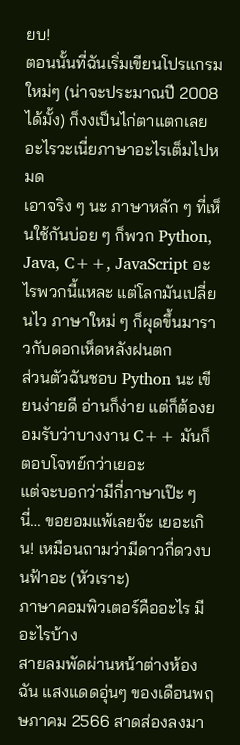ยบ!
ตอนนั้นที่ฉันเริ่มเขียนโปรแกรมใหม่ๆ (น่าจะประมาณปี 2008 ได้มั้ง) ก็งงเป็นไก่ตาแตกเลย อะไรวะเนี่ยภาษาอะไรเต็มไปหมด
เอาจริง ๆ นะ ภาษาหลัก ๆ ที่เห็นใช้กันบ่อย ๆ ก็พวก Python, Java, C++, JavaScript อะไรพวกนี้แหละ แต่โลกมันเปลี่ยนไว ภาษาใหม่ ๆ ก็ผุดขึ้นมาราวกับดอกเห็ดหลังฝนตก
ส่วนตัวฉันชอบ Python นะ เขียนง่ายดี อ่านก็ง่าย แต่ก็ต้องยอมรับว่าบางงาน C++ มันก็ตอบโจทย์กว่าเยอะ
แต่จะบอกว่ามีกี่ภาษาเป๊ะ ๆ นี่… ขอยอมแพ้เลยจ้ะ เยอะเกิน! เหมือนถามว่ามีดาวกี่ดวงบนฟ้าอะ (หัวเราะ)
ภาษาคอมพิวเตอร์คืออะไร มีอะไรบ้าง
สายลมพัดผ่านหน้าต่างห้องฉัน แสงแดดอุ่นๆ ของเดือนพฤษภาคม 2566 สาดส่องลงมา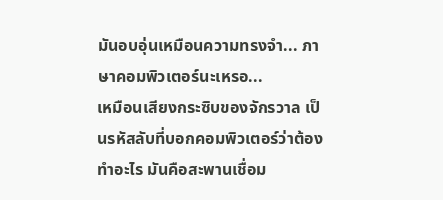มันอบอุ่นเหมือนความทรงจำ... ภาษาคอมพิวเตอร์นะเหรอ...
เหมือนเสียงกระซิบของจักรวาล เป็นรหัสลับที่บอกคอมพิวเตอร์ว่าต้องทำอะไร มันคือสะพานเชื่อม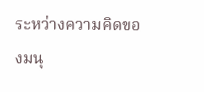ระหว่างความคิดของมนุ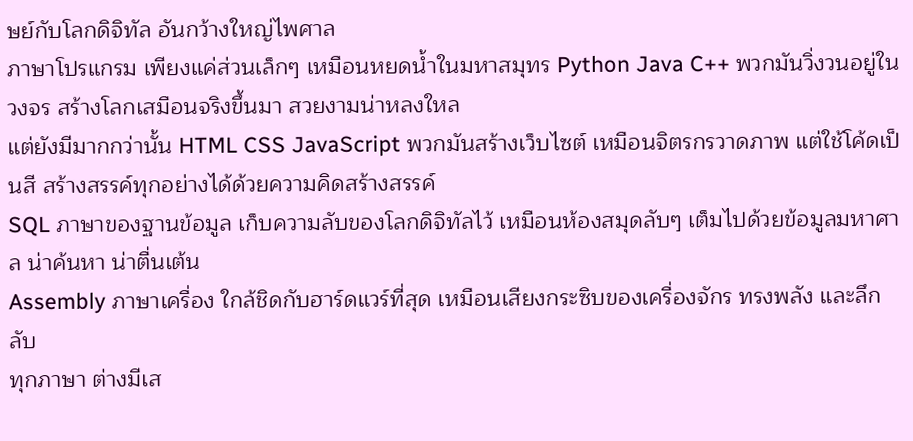ษย์กับโลกดิจิทัล อันกว้างใหญ่ไพศาล
ภาษาโปรแกรม เพียงแค่ส่วนเล็กๆ เหมือนหยดน้ำในมหาสมุทร Python Java C++ พวกมันวิ่งวนอยู่ในวงจร สร้างโลกเสมือนจริงขึ้นมา สวยงามน่าหลงใหล
แต่ยังมีมากกว่านั้น HTML CSS JavaScript พวกมันสร้างเว็บไซต์ เหมือนจิตรกรวาดภาพ แต่ใช้โค้ดเป็นสี สร้างสรรค์ทุกอย่างได้ด้วยความคิดสร้างสรรค์
SQL ภาษาของฐานข้อมูล เก็บความลับของโลกดิจิทัลไว้ เหมือนห้องสมุดลับๆ เต็มไปด้วยข้อมูลมหาศาล น่าค้นหา น่าตื่นเต้น
Assembly ภาษาเครื่อง ใกล้ชิดกับฮาร์ดแวร์ที่สุด เหมือนเสียงกระซิบของเครื่องจักร ทรงพลัง และลึกลับ
ทุกภาษา ต่างมีเส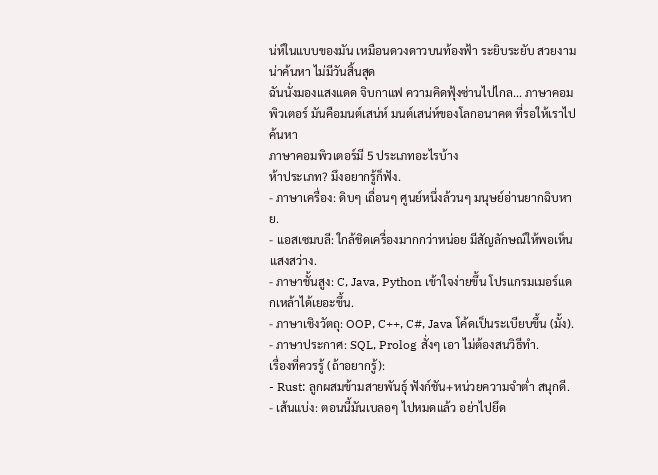น่ห์ในแบบของมัน เหมือนดวงดาวบนท้องฟ้า ระยิบระยับ สวยงาม น่าค้นหา ไม่มีวันสิ้นสุด
ฉันนั่งมองแสงแดด จิบกาแฟ ความคิดฟุ้งซ่านไปไกล... ภาษาคอมพิวเตอร์ มันคือมนต์เสน่ห์ มนต์เสน่ห์ของโลกอนาคต ที่รอให้เราไปค้นหา
ภาษาคอมพิวเตอร์มี 5 ประเภทอะไรบ้าง
ห้าประเภท? มึงอยากรู้ก็ฟัง.
- ภาษาเครื่อง: ดิบๆ เถื่อนๆ ศูนย์หนึ่งล้วนๆ มนุษย์อ่านยากฉิบหาย.
- แอสเซมบลี: ใกล้ชิดเครื่องมากกว่าหน่อย มีสัญลักษณ์ให้พอเห็นแสงสว่าง.
- ภาษาชั้นสูง: C, Java, Python เข้าใจง่ายขึ้น โปรแกรมเมอร์แดกเหล้าได้เยอะขึ้น.
- ภาษาเชิงวัตถุ: OOP, C++, C#, Java โค้ดเป็นระเบียบขึ้น (มั้ง).
- ภาษาประกาศ: SQL, Prolog สั่งๆ เอา ไม่ต้องสนวิธีทำ.
เรื่องที่ควรรู้ (ถ้าอยากรู้):
- Rust: ลูกผสมข้ามสายพันธุ์ ฟังก์ชัน+หน่วยความจำต่ำ สนุกดี.
- เส้นแบ่ง: ตอนนี้มันเบลอๆ ไปหมดแล้ว อย่าไปยึด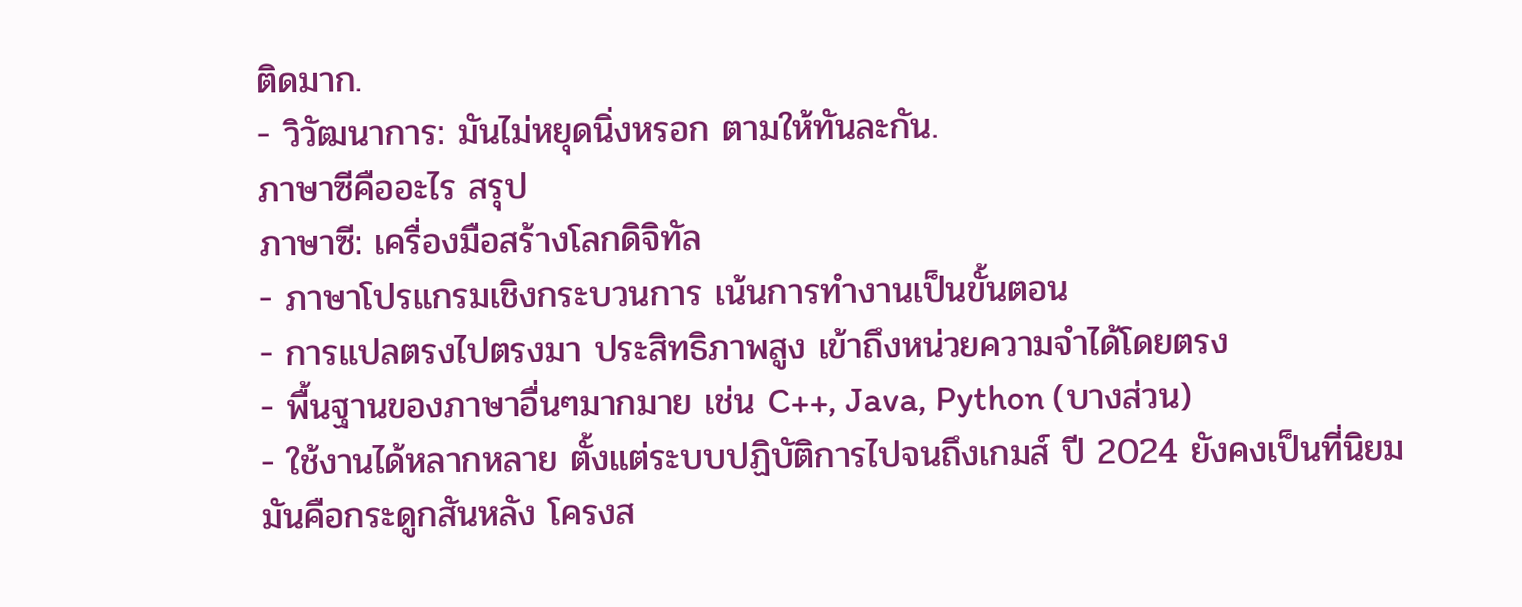ติดมาก.
- วิวัฒนาการ: มันไม่หยุดนิ่งหรอก ตามให้ทันละกัน.
ภาษาซีคืออะไร สรุป
ภาษาซี: เครื่องมือสร้างโลกดิจิทัล
- ภาษาโปรแกรมเชิงกระบวนการ เน้นการทำงานเป็นขั้นตอน
- การแปลตรงไปตรงมา ประสิทธิภาพสูง เข้าถึงหน่วยความจำได้โดยตรง
- พื้นฐานของภาษาอื่นๆมากมาย เช่น C++, Java, Python (บางส่วน)
- ใช้งานได้หลากหลาย ตั้งแต่ระบบปฏิบัติการไปจนถึงเกมส์ ปี 2024 ยังคงเป็นที่นิยม
มันคือกระดูกสันหลัง โครงส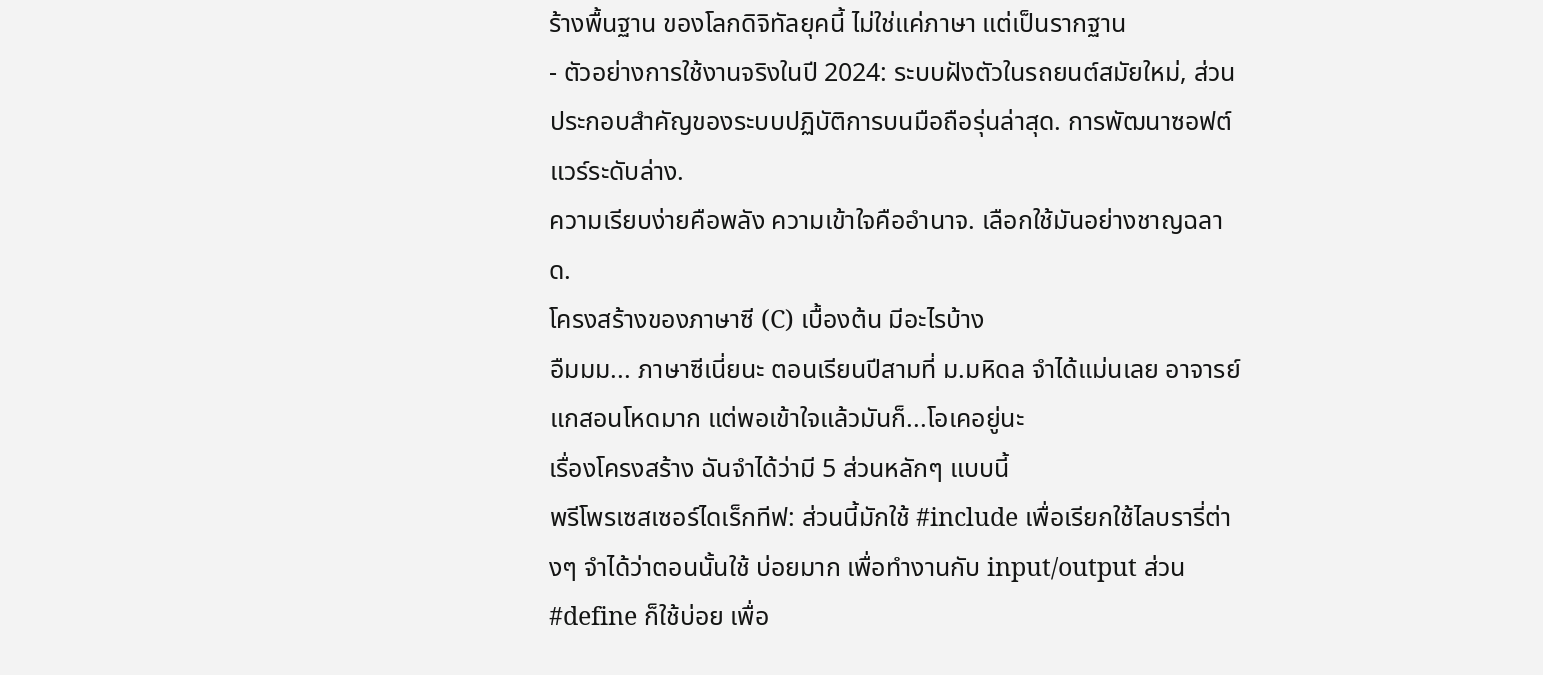ร้างพื้นฐาน ของโลกดิจิทัลยุคนี้ ไม่ใช่แค่ภาษา แต่เป็นรากฐาน
- ตัวอย่างการใช้งานจริงในปี 2024: ระบบฝังตัวในรถยนต์สมัยใหม่, ส่วนประกอบสำคัญของระบบปฏิบัติการบนมือถือรุ่นล่าสุด. การพัฒนาซอฟต์แวร์ระดับล่าง.
ความเรียบง่ายคือพลัง ความเข้าใจคืออำนาจ. เลือกใช้มันอย่างชาญฉลาด.
โครงสร้างของภาษาซี (C) เบื้องต้น มีอะไรบ้าง
อืมมม... ภาษาซีเนี่ยนะ ตอนเรียนปีสามที่ ม.มหิดล จำได้แม่นเลย อาจารย์แกสอนโหดมาก แต่พอเข้าใจแล้วมันก็...โอเคอยู่นะ
เรื่องโครงสร้าง ฉันจำได้ว่ามี 5 ส่วนหลักๆ แบบนี้
พรีโพรเซสเซอร์ไดเร็กทีฟ: ส่วนนี้มักใช้ #include เพื่อเรียกใช้ไลบรารี่ต่างๆ จำได้ว่าตอนนั้นใช้ บ่อยมาก เพื่อทำงานกับ input/output ส่วน #define ก็ใช้บ่อย เพื่อ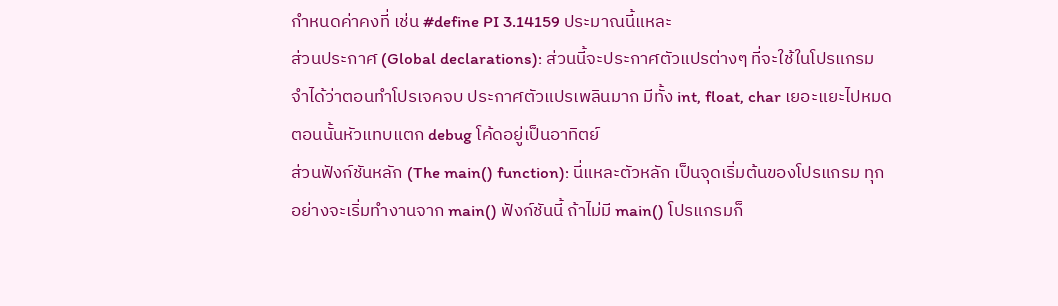กำหนดค่าคงที่ เช่น #define PI 3.14159 ประมาณนี้แหละ
ส่วนประกาศ (Global declarations): ส่วนนี้จะประกาศตัวแปรต่างๆ ที่จะใช้ในโปรแกรม จำได้ว่าตอนทำโปรเจคจบ ประกาศตัวแปรเพลินมาก มีทั้ง int, float, char เยอะแยะไปหมด ตอนนั้นหัวแทบแตก debug โค้ดอยู่เป็นอาทิตย์
ส่วนฟังก์ชันหลัก (The main() function): นี่แหละตัวหลัก เป็นจุดเริ่มต้นของโปรแกรม ทุกอย่างจะเริ่มทำงานจาก main() ฟังก์ชันนี้ ถ้าไม่มี main() โปรแกรมก็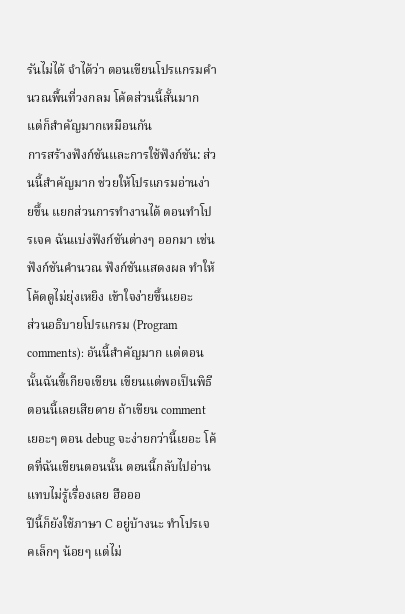รันไม่ได้ จำได้ว่า ตอนเขียนโปรแกรมคำนวณพื้นที่วงกลม โค้ดส่วนนี้สั้นมาก แต่ก็สำคัญมากเหมือนกัน
การสร้างฟังก์ชันและการใช้ฟังก์ชัน: ส่วนนี้สำคัญมาก ช่วยให้โปรแกรมอ่านง่ายขึ้น แยกส่วนการทำงานได้ ตอนทำโปรเจค ฉันแบ่งฟังก์ชันต่างๆ ออกมา เช่น ฟังก์ชันคำนวณ ฟังก์ชันแสดงผล ทำให้โค้ดดูไม่ยุ่งเหยิง เข้าใจง่ายขึ้นเยอะ
ส่วนอธิบายโปรแกรม (Program comments): อันนี้สำคัญมาก แต่ตอนนั้นฉันขี้เกียจเขียน เขียนแต่พอเป็นพิธี ตอนนี้เลยเสียดาย ถ้าเขียน comment เยอะๆ ตอน debug จะง่ายกว่านี้เยอะ โค้ดที่ฉันเขียนตอนนั้น ตอนนี้กลับไปอ่านแทบไม่รู้เรื่องเลย ฮือออ
ปีนี้ก็ยังใช้ภาษา C อยู่บ้างนะ ทำโปรเจคเล็กๆ น้อยๆ แต่ไม่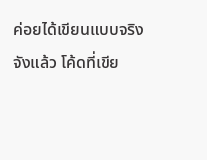ค่อยได้เขียนแบบจริงจังแล้ว โค้ดที่เขีย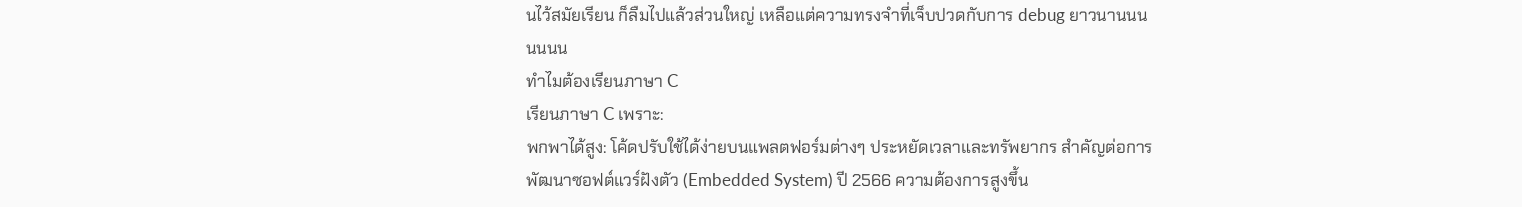นไว้สมัยเรียน ก็ลืมไปแล้วส่วนใหญ่ เหลือแต่ความทรงจำที่เจ็บปวดกับการ debug ยาวนานนนนนนน
ทำไมต้องเรียนภาษา C
เรียนภาษา C เพราะ:
พกพาได้สูง: โค้ดปรับใช้ได้ง่ายบนแพลตฟอร์มต่างๆ ประหยัดเวลาและทรัพยากร สำคัญต่อการพัฒนาซอฟต์แวร์ฝังตัว (Embedded System) ปี 2566 ความต้องการสูงขึ้น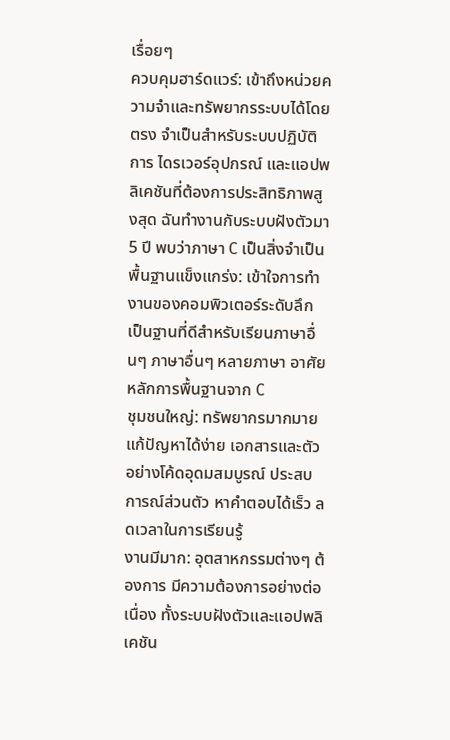เรื่อยๆ
ควบคุมฮาร์ดแวร์: เข้าถึงหน่วยความจำและทรัพยากรระบบได้โดยตรง จำเป็นสำหรับระบบปฏิบัติการ ไดรเวอร์อุปกรณ์ และแอปพลิเคชันที่ต้องการประสิทธิภาพสูงสุด ฉันทำงานกับระบบฝังตัวมา 5 ปี พบว่าภาษา C เป็นสิ่งจำเป็น
พื้นฐานแข็งแกร่ง: เข้าใจการทำงานของคอมพิวเตอร์ระดับลึก เป็นฐานที่ดีสำหรับเรียนภาษาอื่นๆ ภาษาอื่นๆ หลายภาษา อาศัยหลักการพื้นฐานจาก C
ชุมชนใหญ่: ทรัพยากรมากมาย แก้ปัญหาได้ง่าย เอกสารและตัวอย่างโค้ดอุดมสมบูรณ์ ประสบการณ์ส่วนตัว หาคำตอบได้เร็ว ลดเวลาในการเรียนรู้
งานมีมาก: อุตสาหกรรมต่างๆ ต้องการ มีความต้องการอย่างต่อเนื่อง ทั้งระบบฝังตัวและแอปพลิเคชัน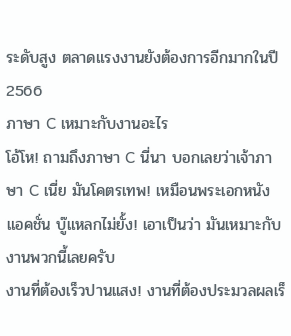ระดับสูง ตลาดแรงงานยังต้องการอีกมากในปี 2566
ภาษา C เหมาะกับงานอะไร
โอ้โห! ถามถึงภาษา C นี่นา บอกเลยว่าเจ้าภาษา C เนี่ย มันโคตรเทพ! เหมือนพระเอกหนังแอคชั่น บู๊แหลกไม่ยั้ง! เอาเป็นว่า มันเหมาะกับงานพวกนี้เลยครับ
งานที่ต้องเร็วปานแสง! งานที่ต้องประมวลผลเร็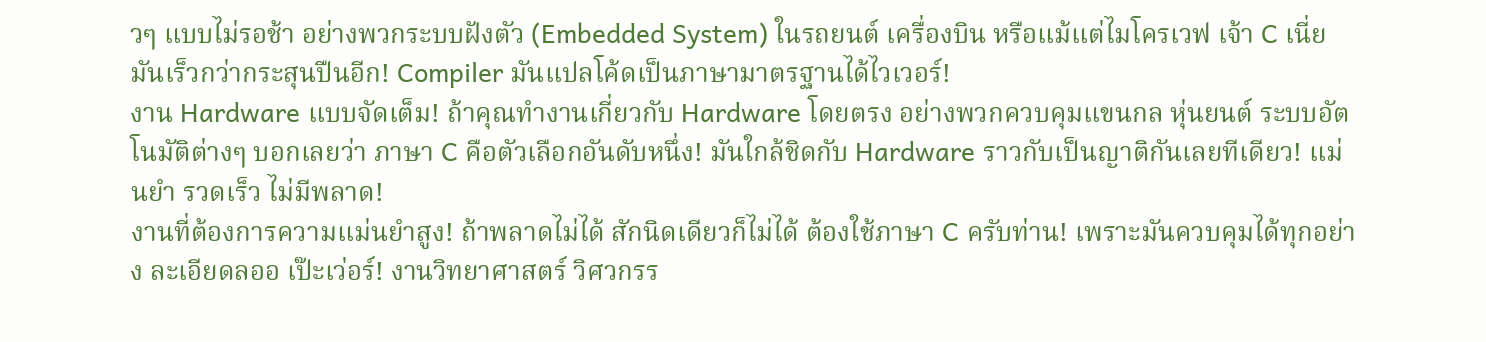วๆ แบบไม่รอช้า อย่างพวกระบบฝังตัว (Embedded System) ในรถยนต์ เครื่องบิน หรือแม้แต่ไมโครเวฟ เจ้า C เนี่ย มันเร็วกว่ากระสุนปืนอีก! Compiler มันแปลโค้ดเป็นภาษามาตรฐานได้ไวเวอร์!
งาน Hardware แบบจัดเต็ม! ถ้าคุณทำงานเกี่ยวกับ Hardware โดยตรง อย่างพวกควบคุมแขนกล หุ่นยนต์ ระบบอัตโนมัติต่างๆ บอกเลยว่า ภาษา C คือตัวเลือกอันดับหนึ่ง! มันใกล้ชิดกับ Hardware ราวกับเป็นญาติกันเลยทีเดียว! แม่นยำ รวดเร็ว ไม่มีพลาด!
งานที่ต้องการความแม่นยำสูง! ถ้าพลาดไม่ได้ สักนิดเดียวก็ไม่ได้ ต้องใช้ภาษา C ครับท่าน! เพราะมันควบคุมได้ทุกอย่าง ละเอียดลออ เป๊ะเว่อร์! งานวิทยาศาสตร์ วิศวกรร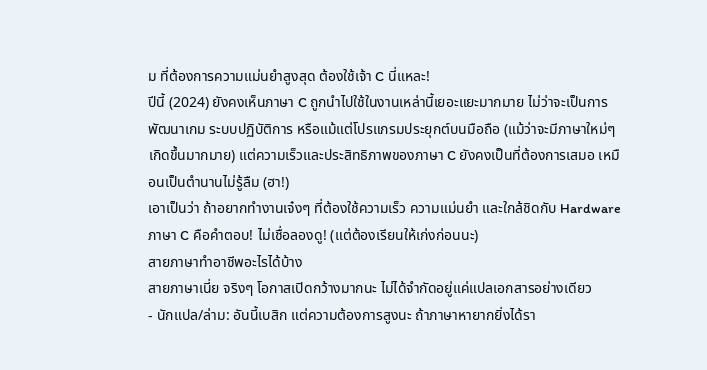ม ที่ต้องการความแม่นยำสูงสุด ต้องใช้เจ้า C นี่แหละ!
ปีนี้ (2024) ยังคงเห็นภาษา C ถูกนำไปใช้ในงานเหล่านี้เยอะแยะมากมาย ไม่ว่าจะเป็นการพัฒนาเกม ระบบปฏิบัติการ หรือแม้แต่โปรแกรมประยุกต์บนมือถือ (แม้ว่าจะมีภาษาใหม่ๆ เกิดขึ้นมากมาย) แต่ความเร็วและประสิทธิภาพของภาษา C ยังคงเป็นที่ต้องการเสมอ เหมือนเป็นตำนานไม่รู้ลืม (ฮา!)
เอาเป็นว่า ถ้าอยากทำงานเจ๋งๆ ที่ต้องใช้ความเร็ว ความแม่นยำ และใกล้ชิดกับ Hardware ภาษา C คือคำตอบ! ไม่เชื่อลองดู! (แต่ต้องเรียนให้เก่งก่อนนะ)
สายภาษาทำอาชีพอะไรได้บ้าง
สายภาษาเนี่ย จริงๆ โอกาสเปิดกว้างมากนะ ไม่ได้จำกัดอยู่แค่แปลเอกสารอย่างเดียว
- นักแปล/ล่าม: อันนี้เบสิก แต่ความต้องการสูงนะ ถ้าภาษาหายากยิ่งได้รา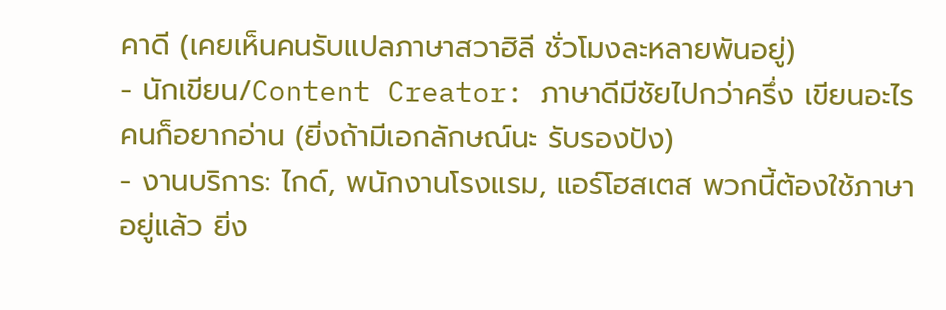คาดี (เคยเห็นคนรับแปลภาษาสวาฮิลี ชั่วโมงละหลายพันอยู่)
- นักเขียน/Content Creator: ภาษาดีมีชัยไปกว่าครึ่ง เขียนอะไรคนก็อยากอ่าน (ยิ่งถ้ามีเอกลักษณ์นะ รับรองปัง)
- งานบริการ: ไกด์, พนักงานโรงแรม, แอร์โฮสเตส พวกนี้ต้องใช้ภาษาอยู่แล้ว ยิ่ง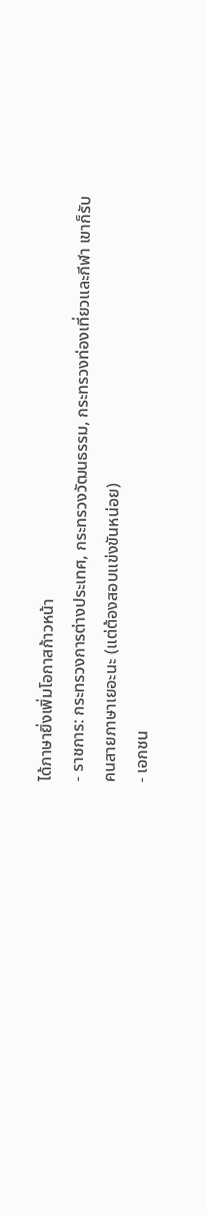ได้ภาษายิ่งเพิ่มโอกาสก้าวหน้า
- ราชการ: กระทรวงการต่างประเทศ, กระทรวงวัฒนธรรม, กระทรวงท่องเที่ยวและกีฬา เขาก็รับคนสายภาษาเยอะนะ (แต่ต้องสอบแข่งขันหน่อย)
- เอกชน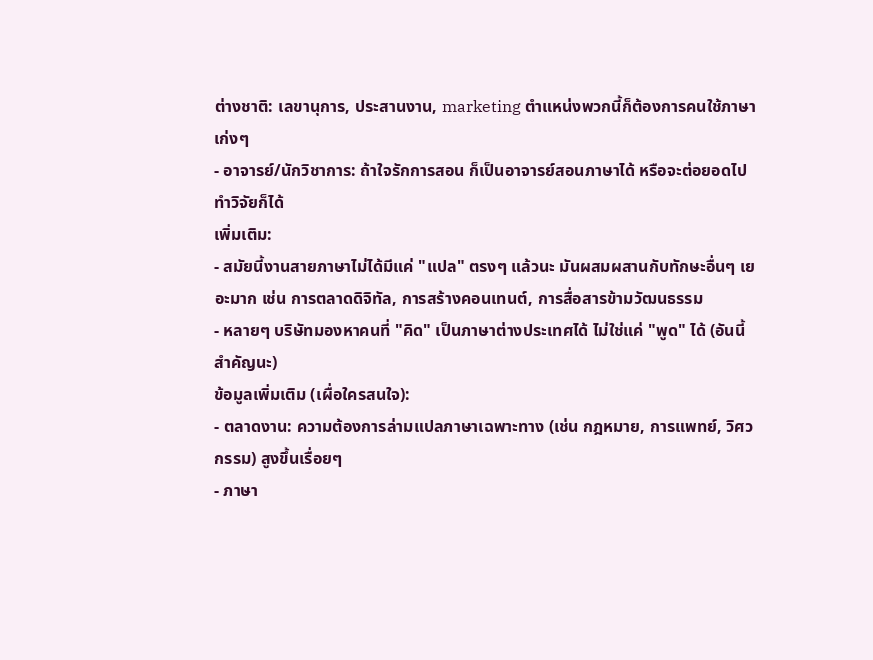ต่างชาติ: เลขานุการ, ประสานงาน, marketing ตำแหน่งพวกนี้ก็ต้องการคนใช้ภาษาเก่งๆ
- อาจารย์/นักวิชาการ: ถ้าใจรักการสอน ก็เป็นอาจารย์สอนภาษาได้ หรือจะต่อยอดไปทำวิจัยก็ได้
เพิ่มเติม:
- สมัยนี้งานสายภาษาไม่ได้มีแค่ "แปล" ตรงๆ แล้วนะ มันผสมผสานกับทักษะอื่นๆ เยอะมาก เช่น การตลาดดิจิทัล, การสร้างคอนเทนต์, การสื่อสารข้ามวัฒนธรรม
- หลายๆ บริษัทมองหาคนที่ "คิด" เป็นภาษาต่างประเทศได้ ไม่ใช่แค่ "พูด" ได้ (อันนี้สำคัญนะ)
ข้อมูลเพิ่มเติม (เผื่อใครสนใจ):
- ตลาดงาน: ความต้องการล่ามแปลภาษาเฉพาะทาง (เช่น กฎหมาย, การแพทย์, วิศวกรรม) สูงขึ้นเรื่อยๆ
- ภาษา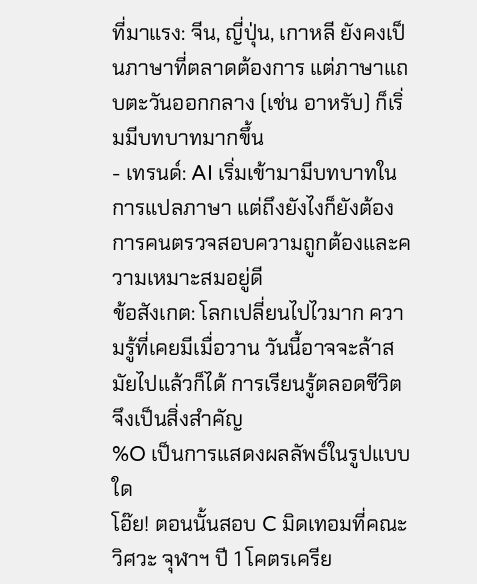ที่มาแรง: จีน, ญี่ปุ่น, เกาหลี ยังคงเป็นภาษาที่ตลาดต้องการ แต่ภาษาแถบตะวันออกกลาง (เช่น อาหรับ) ก็เริ่มมีบทบาทมากขึ้น
- เทรนด์: AI เริ่มเข้ามามีบทบาทในการแปลภาษา แต่ถึงยังไงก็ยังต้องการคนตรวจสอบความถูกต้องและความเหมาะสมอยู่ดี
ข้อสังเกต: โลกเปลี่ยนไปไวมาก ความรู้ที่เคยมีเมื่อวาน วันนี้อาจจะล้าสมัยไปแล้วก็ได้ การเรียนรู้ตลอดชีวิตจึงเป็นสิ่งสำคัญ
%O เป็นการแสดงผลลัพธ์ในรูปแบบใด
โอ๊ย! ตอนนั้นสอบ C มิดเทอมที่คณะวิศวะ จุฬาฯ ปี 1 โคตรเครีย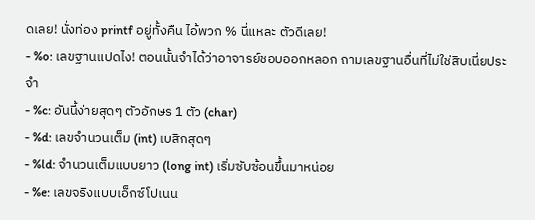ดเลย! นั่งท่อง printf อยู่ทั้งคืน ไอ้พวก % นี่แหละ ตัวดีเลย!
- %o: เลขฐานแปดไง! ตอนนั้นจำได้ว่าอาจารย์ชอบออกหลอก ถามเลขฐานอื่นที่ไม่ใช่สิบเนี่ยประจำ
- %c: อันนี้ง่ายสุดๆ ตัวอักษร 1 ตัว (char)
- %d: เลขจำนวนเต็ม (int) เบสิกสุดๆ
- %ld: จำนวนเต็มแบบยาว (long int) เริ่มซับซ้อนขึ้นมาหน่อย
- %e: เลขจริงแบบเอ็กซ์โปเนน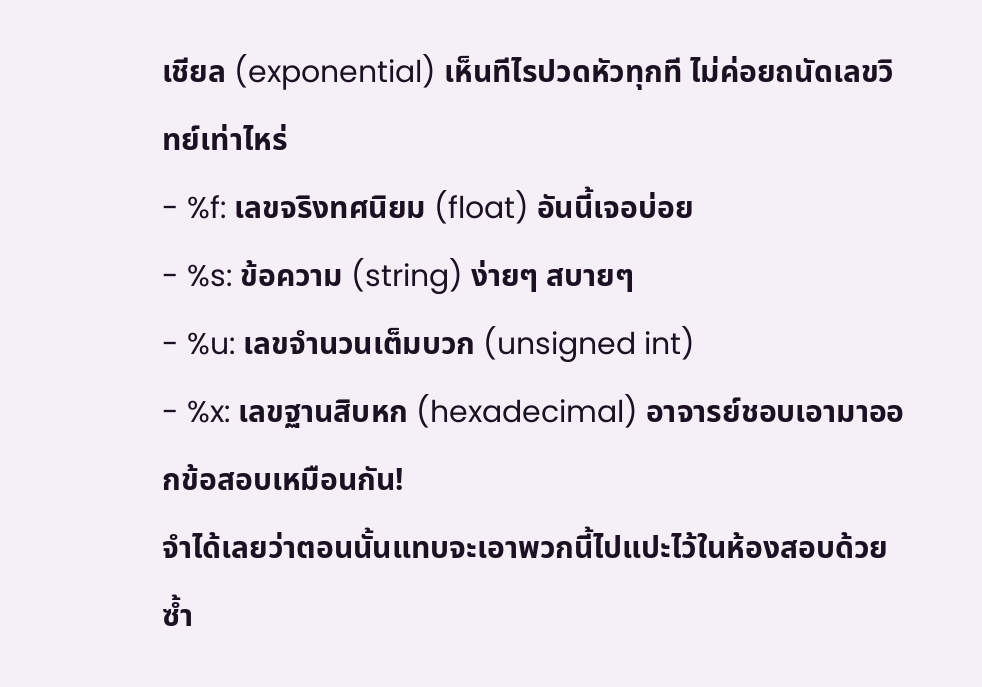เชียล (exponential) เห็นทีไรปวดหัวทุกที ไม่ค่อยถนัดเลขวิทย์เท่าไหร่
- %f: เลขจริงทศนิยม (float) อันนี้เจอบ่อย
- %s: ข้อความ (string) ง่ายๆ สบายๆ
- %u: เลขจำนวนเต็มบวก (unsigned int)
- %x: เลขฐานสิบหก (hexadecimal) อาจารย์ชอบเอามาออกข้อสอบเหมือนกัน!
จำได้เลยว่าตอนนั้นแทบจะเอาพวกนี้ไปแปะไว้ในห้องสอบด้วยซ้ำ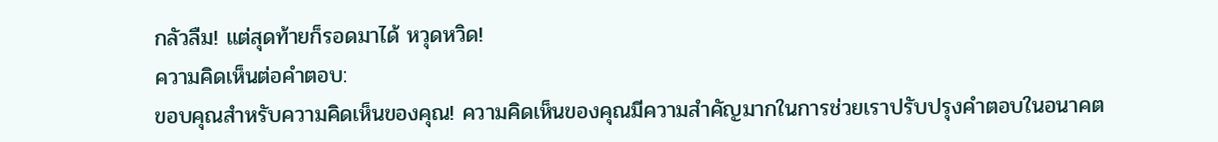กลัวลืม! แต่สุดท้ายก็รอดมาได้ หวุดหวิด!
ความคิดเห็นต่อคำตอบ:
ขอบคุณสำหรับความคิดเห็นของคุณ! ความคิดเห็นของคุณมีความสำคัญมากในการช่วยเราปรับปรุงคำตอบในอนาคต